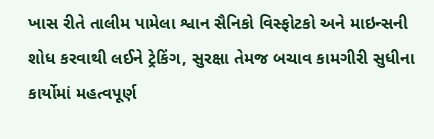ખાસ રીતે તાલીમ પામેલા શ્વાન સૈનિકો વિસ્ફોટકો અને માઇન્સની શોધ કરવાથી લઈને ટ્રેકિંગ, સુરક્ષા તેમજ બચાવ કામગીરી સુધીના કાર્યોમાં મહત્વપૂર્ણ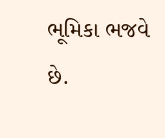ભૂમિકા ભજવે છે.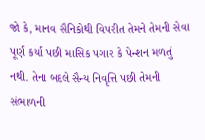જો કે, માનવ સૈનિકોથી વિપરીત તેમને તેમની સેવા પૂર્ણ કર્યા પછી માસિક પગાર કે પેન્શન મળતું નથી. તેના બદલે સૈન્ય નિવૃત્તિ પછી તેમની સંભાળની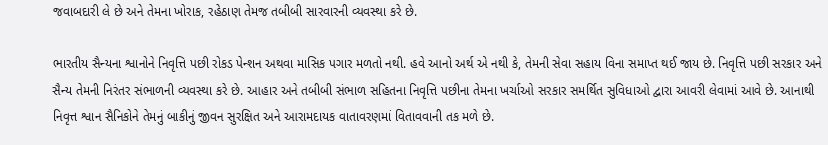જવાબદારી લે છે અને તેમના ખોરાક, રહેઠાણ તેમજ તબીબી સારવારની વ્યવસ્થા કરે છે.

ભારતીય સૈન્યના શ્વાનોને નિવૃત્તિ પછી રોકડ પેન્શન અથવા માસિક પગાર મળતો નથી. હવે આનો અર્થ એ નથી કે, તેમની સેવા સહાય વિના સમાપ્ત થઈ જાય છે. નિવૃત્તિ પછી સરકાર અને સૈન્ય તેમની નિરંતર સંભાળની વ્યવસ્થા કરે છે. આહાર અને તબીબી સંભાળ સહિતના નિવૃત્તિ પછીના તેમના ખર્ચાઓ સરકાર સમર્થિત સુવિધાઓ દ્વારા આવરી લેવામાં આવે છે. આનાથી નિવૃત્ત શ્વાન સૈનિકોને તેમનું બાકીનું જીવન સુરક્ષિત અને આરામદાયક વાતાવરણમાં વિતાવવાની તક મળે છે.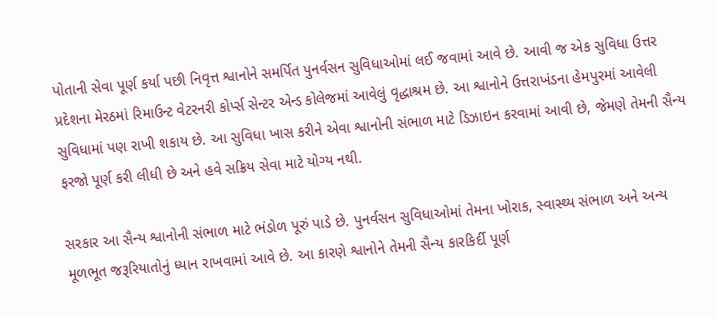પોતાની સેવા પૂર્ણ કર્યા પછી નિવૃત્ત શ્વાનોને સમર્પિત પુનર્વસન સુવિધાઓમાં લઈ જવામાં આવે છે. આવી જ એક સુવિધા ઉત્તર પ્રદેશના મેરઠમાં રિમાઉન્ટ વેટરનરી કોર્પ્સ સેન્ટર એન્ડ કોલેજમાં આવેલું વૃદ્ધાશ્રમ છે. આ શ્વાનોને ઉત્તરાખંડના હેમપુરમાં આવેલી સુવિધામાં પણ રાખી શકાય છે. આ સુવિધા ખાસ કરીને એવા શ્વાનોની સંભાળ માટે ડિઝાઇન કરવામાં આવી છે, જેમણે તેમની સૈન્ય ફરજો પૂર્ણ કરી લીધી છે અને હવે સક્રિય સેવા માટે યોગ્ય નથી.

સરકાર આ સૈન્ય શ્વાનોની સંભાળ માટે ભંડોળ પૂરું પાડે છે. પુનર્વસન સુવિધાઓમાં તેમના ખોરાક, સ્વાસ્થ્ય સંભાળ અને અન્ય મૂળભૂત જરૂરિયાતોનું ધ્યાન રાખવામાં આવે છે. આ કારણે શ્વાનોને તેમની સૈન્ય કારકિર્દી પૂર્ણ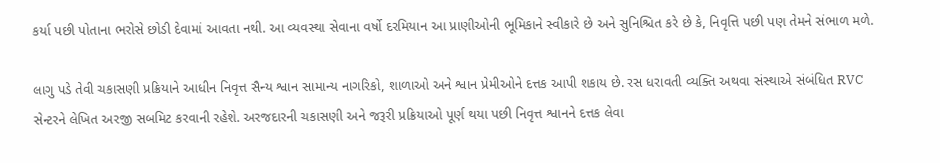કર્યા પછી પોતાના ભરોસે છોડી દેવામાં આવતા નથી. આ વ્યવસ્થા સેવાના વર્ષો દરમિયાન આ પ્રાણીઓની ભૂમિકાને સ્વીકારે છે અને સુનિશ્ચિત કરે છે કે, નિવૃત્તિ પછી પણ તેમને સંભાળ મળે.

લાગુ પડે તેવી ચકાસણી પ્રક્રિયાને આધીન નિવૃત્ત સૈન્ય શ્વાન સામાન્ય નાગરિકો, શાળાઓ અને શ્વાન પ્રેમીઓને દત્તક આપી શકાય છે. રસ ધરાવતી વ્યક્તિ અથવા સંસ્થાએ સંબંધિત RVC સેન્ટરને લેખિત અરજી સબમિટ કરવાની રહેશે. અરજદારની ચકાસણી અને જરૂરી પ્રક્રિયાઓ પૂર્ણ થયા પછી નિવૃત્ત શ્વાનને દત્તક લેવા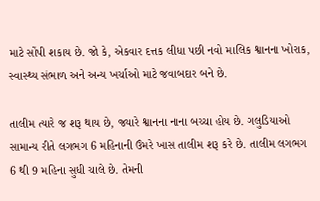માટે સોંપી શકાય છે. જો કે, એકવાર દત્તક લીધા પછી નવો માલિક શ્વાનના ખોરાક, સ્વાસ્થ્ય સંભાળ અને અન્ય ખર્ચાઓ માટે જવાબદાર બને છે.

તાલીમ ત્યારે જ શરૂ થાય છે, જ્યારે શ્વાનના નાના બચ્ચા હોય છે. ગલુડિયાઓ સામાન્ય રીતે લગભગ 6 મહિનાની ઉંમરે ખાસ તાલીમ શરૂ કરે છે. તાલીમ લગભગ 6 થી 9 મહિના સુધી ચાલે છે. તેમની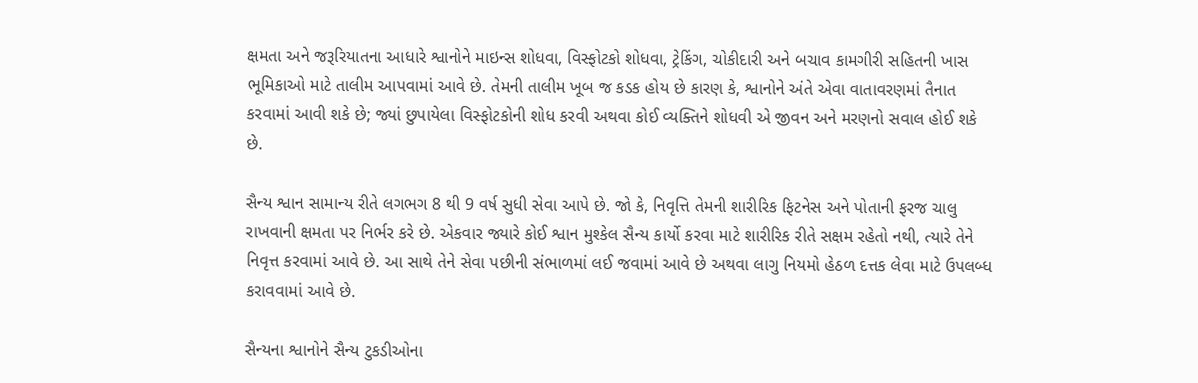ક્ષમતા અને જરૂરિયાતના આધારે શ્વાનોને માઇન્સ શોધવા, વિસ્ફોટકો શોધવા, ટ્રેકિંગ, ચોકીદારી અને બચાવ કામગીરી સહિતની ખાસ ભૂમિકાઓ માટે તાલીમ આપવામાં આવે છે. તેમની તાલીમ ખૂબ જ કડક હોય છે કારણ કે, શ્વાનોને અંતે એવા વાતાવરણમાં તૈનાત કરવામાં આવી શકે છે; જ્યાં છુપાયેલા વિસ્ફોટકોની શોધ કરવી અથવા કોઈ વ્યક્તિને શોધવી એ જીવન અને મરણનો સવાલ હોઈ શકે છે.

સૈન્ય શ્વાન સામાન્ય રીતે લગભગ 8 થી 9 વર્ષ સુધી સેવા આપે છે. જો કે, નિવૃત્તિ તેમની શારીરિક ફિટનેસ અને પોતાની ફરજ ચાલુ રાખવાની ક્ષમતા પર નિર્ભર કરે છે. એકવાર જ્યારે કોઈ શ્વાન મુશ્કેલ સૈન્ય કાર્યો કરવા માટે શારીરિક રીતે સક્ષમ રહેતો નથી, ત્યારે તેને નિવૃત્ત કરવામાં આવે છે. આ સાથે તેને સેવા પછીની સંભાળમાં લઈ જવામાં આવે છે અથવા લાગુ નિયમો હેઠળ દત્તક લેવા માટે ઉપલબ્ધ કરાવવામાં આવે છે.

સૈન્યના શ્વાનોને સૈન્ય ટુકડીઓના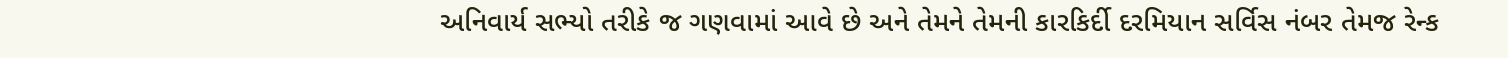અનિવાર્ય સભ્યો તરીકે જ ગણવામાં આવે છે અને તેમને તેમની કારકિર્દી દરમિયાન સર્વિસ નંબર તેમજ રેન્ક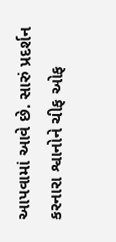આપવામાં આવે છે. સારું પ્રદર્શન કરનારા શ્વાનોને ચીફ ઓફ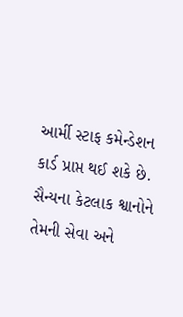આર્મી સ્ટાફ કમેન્ડેશન કાર્ડ પ્રાપ્ત થઈ શકે છે. સૈન્યના કેટલાક શ્વાનોને તેમની સેવા અને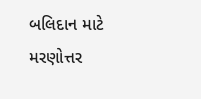બલિદાન માટે મરણોત્તર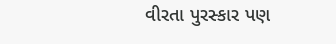વીરતા પુરસ્કાર પણ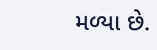મળ્યા છે.